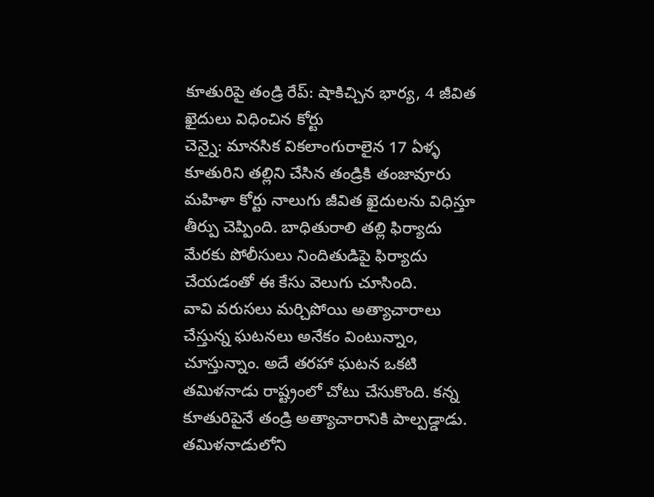కూతురిపై తండ్రి రేప్: షాకిచ్చిన భార్య, 4 జీవిత ఖైదులు విధించిన కోర్టు
చెన్నై: మానసిక వికలాంగురాలైన 17 ఏళ్ళ కూతురిని తల్లిని చేసిన తండ్రికి తంజావూరు మహిళా కోర్టు నాలుగు జీవిత ఖైదులను విధిస్తూ తీర్పు చెప్పింది. బాధితురాలి తల్లి ఫిర్యాదు మేరకు పోలీసులు నిందితుడిపై ఫిర్యాదు చేయడంతో ఈ కేసు వెలుగు చూసింది.
వావి వరుసలు మర్చిపోయి అత్యాచారాలు చేస్తున్న ఘటనలు అనేకం వింటున్నాం, చూస్తున్నాం. అదే తరహా ఘటన ఒకటి తమిళనాడు రాష్ట్రంలో చోటు చేసుకొంది. కన్న కూతురిపైనే తండ్రి అత్యాచారానికి పాల్పడ్డాడు.
తమిళనాడులోని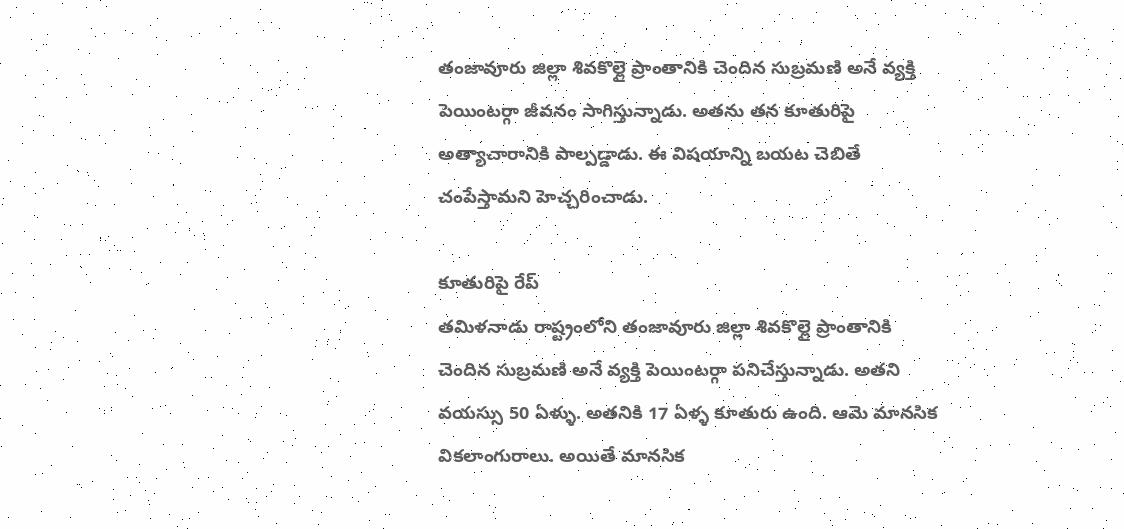తంజావూరు జిల్లా శివకొల్లై ప్రాంతానికి చెందిన సుబ్రమణి అనే వ్యక్తి పెయింటర్గా జీవనం సాగిస్తున్నాడు. అతను తన కూతురిపై అత్యాచారానికి పాల్పడ్డాడు. ఈ విషయాన్ని బయట చెబితే చంపేస్తామని హెచ్చరించాడు.

కూతురిపై రేప్
తమిళనాడు రాష్ట్రంలోని తంజావూరు జిల్లా శివకొల్లై ప్రాంతానికి చెందిన సుబ్రమణి అనే వ్యక్తి పెయింటర్గా పనిచేస్తున్నాడు. అతని వయస్సు 50 ఏళ్ళు. అతనికి 17 ఏళ్ళ కూతురు ఉంది. ఆమె మానసిక వికలాంగురాలు. అయితే మానసిక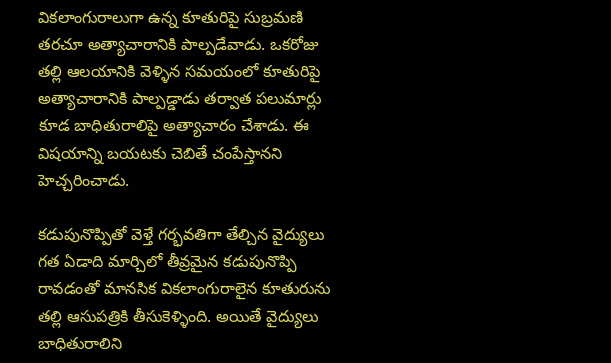వికలాంగురాలుగా ఉన్న కూతురిపై సుబ్రమణి తరచూ అత్యాచారానికి పాల్పడేవాడు. ఒకరోజు తల్లి ఆలయానికి వెళ్ళిన సమయంలో కూతురిపై అత్యాచారానికి పాల్పడ్డాడు తర్వాత పలుమార్లు కూడ బాధితురాలిపై అత్యాచారం చేశాడు. ఈ విషయాన్ని బయటకు చెబితే చంపేస్తానని హెచ్చరించాడు.

కడుపునొప్పితో వెళ్తే గర్భవతిగా తేల్చిన వైద్యులు
గత ఏడాది మార్చిలో తీవ్రమైన కడుపునొప్పి రావడంతో మానసిక వికలాంగురాలైన కూతురును తల్లి ఆసుపత్రికి తీసుకెళ్ళింది. అయితే వైద్యులు బాధితురాలిని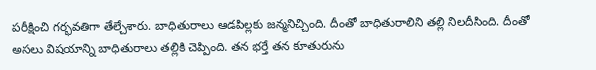పరీక్షించి గర్భవతిగా తేల్చేశారు. బాధితురాలు ఆడపిల్లకు జన్మనిచ్చింది. దీంతో బాధితురాలిని తల్లి నిలదీసింది. దీంతో అసలు విషయాన్ని బాధితురాలు తల్లికి చెప్పింది. తన భర్తే తన కూతురును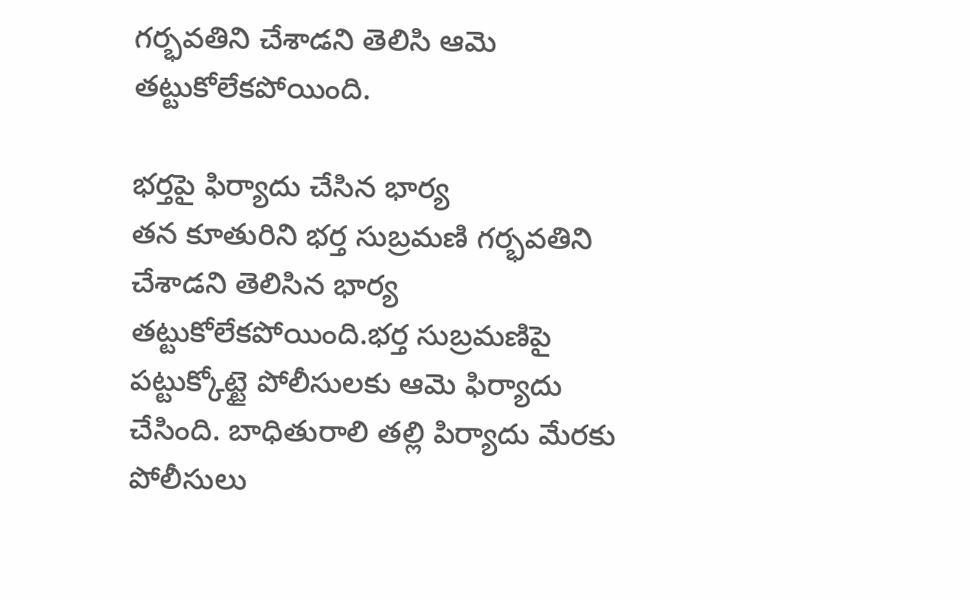గర్భవతిని చేశాడని తెలిసి ఆమె తట్టుకోలేకపోయింది.

భర్తపై ఫిర్యాదు చేసిన భార్య
తన కూతురిని భర్త సుబ్రమణి గర్భవతిని చేశాడని తెలిసిన భార్య తట్టుకోలేకపోయింది.భర్త సుబ్రమణిపై పట్టుక్కోట్టై పోలీసులకు ఆమె ఫిర్యాదు చేసింది. బాధితురాలి తల్లి పిర్యాదు మేరకు పోలీసులు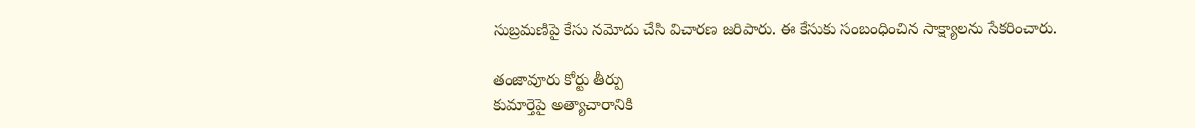సుబ్రమణిపై కేసు నమోదు చేసి విచారణ జరిపారు. ఈ కేసుకు సంబంధించిన సాక్ష్యాలను సేకరించారు.

తంజావూరు కోర్టు తీర్పు
కుమార్తెపై అత్యాచారానికి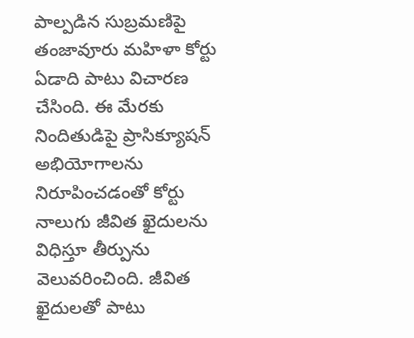పాల్పడిన సుబ్రమణిపై తంజావూరు మహిళా కోర్టు ఏడాది పాటు విచారణ చేసింది. ఈ మేరకు నిందితుడిపై ప్రాసిక్యూషన్ అభియోగాలను నిరూపించడంతో కోర్టు నాలుగు జీవిత ఖైదులను విధిస్తూ తీర్పును వెలువరించింది. జీవిత ఖైదులతో పాటు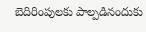బెదిరింపులకు పాల్పడినందుకు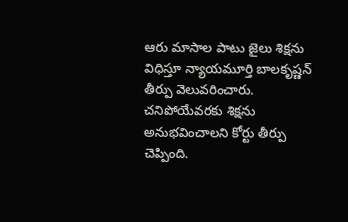ఆరు మాసాల పాటు జైలు శిక్షను విధిస్తూ న్యాయమూర్తి బాలకృష్ణన్ తీర్పు వెలువరించారు. చనిపోయేవరకు శిక్షను అనుభవించాలని కోర్టు తీర్పు చెప్పింది.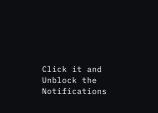Click it and Unblock the Notifications